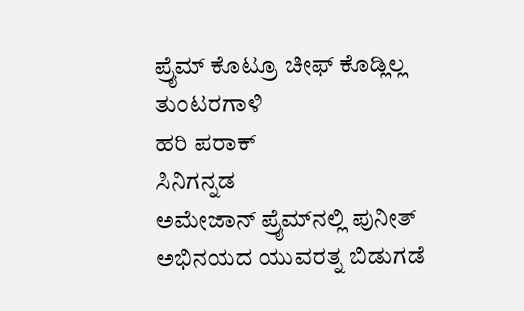ಪ್ರೈಮ್ ಕೊಟ್ರೂ ಚೀಫ್‌ ಕೊಡ್ಲಿಲ್ಲ
ತುಂಟರಗಾಳಿ
ಹರಿ ಪರಾಕ್
ಸಿನಿಗನ್ನಡ
ಅಮೇಜಾನ್ ಪ್ರೈಮ್‌ನಲ್ಲಿ ಪುನೀತ್ ಅಭಿನಯದ ಯುವರತ್ನ ಬಿಡುಗಡೆ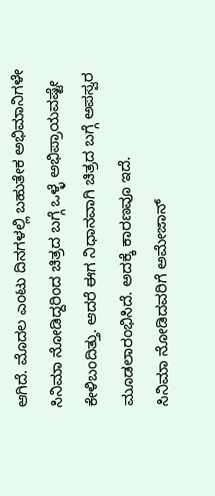ಆಗಿದೆ. ಮೊದಲ ಎಂಟು ದಿನಗಳಲ್ಲಿ ಬಹುತೇಕ ಅಭಿಮಾನಿಗಳೇ ಸಿನಿಮಾ ನೋಡಿದ್ದರಿಂದ ಚಿತ್ರದ ಬಗ್ಗೆ ಒಳ್ಳೆ ಅಭಿಪ್ರಾಯವಷ್ಟೇ ಕೇಳಿಬಂದಿತ್ತು. ಆದರೆ ಈಗ ನಿಧಾನವಾಗಿ ಚಿತ್ರದ ಬಗ್ಗೆ ಅಪಸ್ವರ ಮೂಡಲಾರಂಭಿಸಿದೆ. ಅದಕ್ಕೆ ಕಾರಣವೂ ಇದೆ.
ಸಿನಿಮಾ ನೋಡಿದವರಿಗೆ ಅಮೇಜಾನ್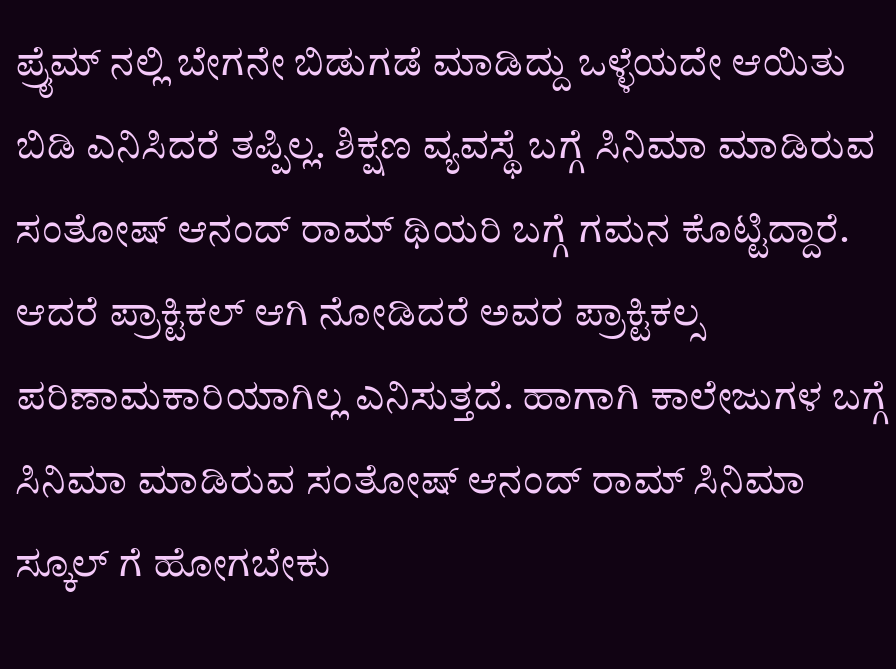ಪ್ರೈಮ್ ನಲ್ಲಿ ಬೇಗನೇ ಬಿಡುಗಡೆ ಮಾಡಿದ್ದು ಒಳ್ಳೆಯದೇ ಆಯಿತು ಬಿಡಿ ಎನಿಸಿದರೆ ತಪ್ಪಿಲ್ಲ. ಶಿಕ್ಷಣ ವ್ಯವಸ್ಥೆ ಬಗ್ಗೆ ಸಿನಿಮಾ ಮಾಡಿರುವ ಸಂತೋಷ್ ಆನಂದ್ ರಾಮ್ ಥಿಯರಿ ಬಗ್ಗೆ ಗಮನ ಕೊಟ್ಟಿದ್ದಾರೆ. ಆದರೆ ಪ್ರಾಕ್ಟಿಕಲ್ ಆಗಿ ನೋಡಿದರೆ ಅವರ ಪ್ರಾಕ್ಟಿಕಲ್ಸ ಪರಿಣಾಮಕಾರಿಯಾಗಿಲ್ಲ ಎನಿಸುತ್ತದೆ. ಹಾಗಾಗಿ ಕಾಲೇಜುಗಳ ಬಗ್ಗೆ ಸಿನಿಮಾ ಮಾಡಿರುವ ಸಂತೋಷ್ ಆನಂದ್ ರಾಮ್ ಸಿನಿಮಾ ಸ್ಕೂಲ್ ಗೆ ಹೋಗಬೇಕು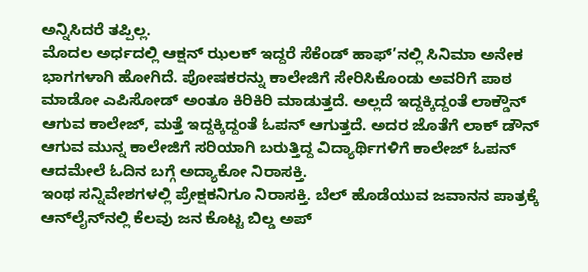ಅನ್ನಿಸಿದರೆ ತಪ್ಪಿಲ್ಲ.
ಮೊದಲ ಅರ್ಧದಲ್ಲಿ ಆಕ್ಷನ್ ಝಲಕ್ ಇದ್ದರೆ ಸೆಕೆಂಡ್ ಹಾಫ್’ನಲ್ಲಿ ಸಿನಿಮಾ ಅನೇಕ ಭಾಗಗಳಾಗಿ ಹೋಗಿದೆ. ಪೋಷಕರನ್ನು ಕಾಲೇಜಿಗೆ ಸೇರಿಸಿಕೊಂಡು ಅವರಿಗೆ ಪಾಠ ಮಾಡೋ ಎಪಿಸೋಡ್ ಅಂತೂ ಕಿರಿಕಿರಿ ಮಾಡುತ್ತದೆ. ಅಲ್ಲದೆ ಇದ್ದಕ್ಕಿದ್ದಂತೆ ಲಾಕ್ಡೌನ್ ಆಗುವ ಕಾಲೇಜ್, ಮತ್ತೆ ಇದ್ದಕ್ಕಿದ್ದಂತೆ ಓಪನ್ ಆಗುತ್ತದೆ. ಅದರ ಜೊತೆಗೆ ಲಾಕ್ ಡೌನ್ ಆಗುವ ಮುನ್ನ ಕಾಲೇಜಿಗೆ ಸರಿಯಾಗಿ ಬರುತ್ತಿದ್ದ ವಿದ್ಯಾರ್ಥಿಗಳಿಗೆ ಕಾಲೇಜ್ ಓಪನ್ ಆದಮೇಲೆ ಓದಿನ ಬಗ್ಗೆ ಅದ್ಯಾಕೋ ನಿರಾಸಕ್ತಿ.
ಇಂಥ ಸನ್ನಿವೇಶಗಳಲ್ಲಿ ಪ್ರೇಕ್ಷಕನಿಗೂ ನಿರಾಸಕ್ತಿ. ಬೆಲ್ ಹೊಡೆಯುವ ಜವಾನನ ಪಾತ್ರಕ್ಕೆ ಆನ್‌ಲೈನ್‌ನಲ್ಲಿ ಕೆಲವು ಜನ ಕೊಟ್ಟ ಬಿಲ್ಡ ಅಪ್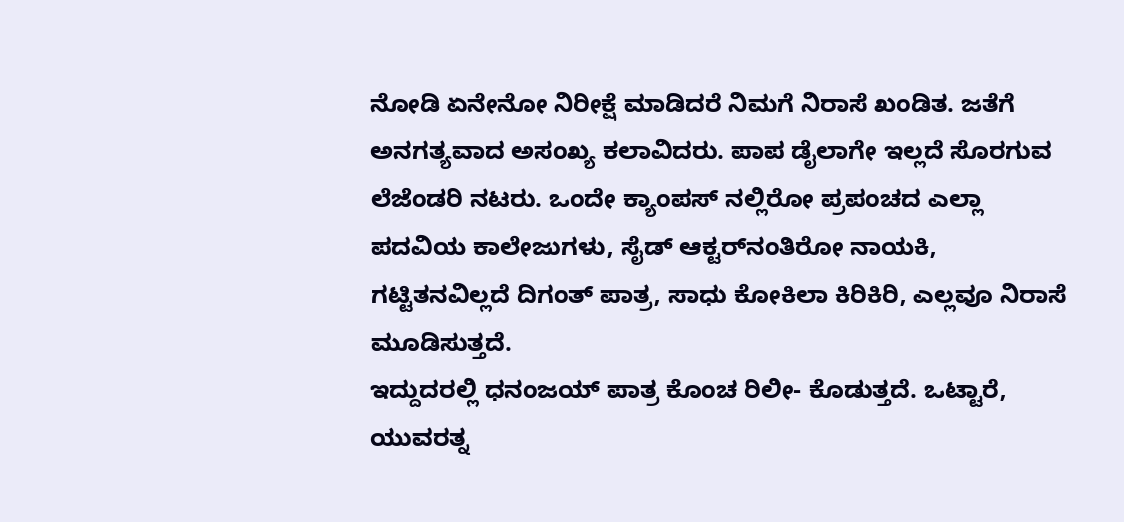ನೋಡಿ ಏನೇನೋ ನಿರೀಕ್ಷೆ ಮಾಡಿದರೆ ನಿಮಗೆ ನಿರಾಸೆ ಖಂಡಿತ. ಜತೆಗೆ ಅನಗತ್ಯವಾದ ಅಸಂಖ್ಯ ಕಲಾವಿದರು. ಪಾಪ ಡೈಲಾಗೇ ಇಲ್ಲದೆ ಸೊರಗುವ ಲೆಜೆಂಡರಿ ನಟರು. ಒಂದೇ ಕ್ಯಾಂಪಸ್ ನಲ್ಲಿರೋ ಪ್ರಪಂಚದ ಎಲ್ಲಾ ಪದವಿಯ ಕಾಲೇಜುಗಳು, ಸೈಡ್ ಆಕ್ಟರ್‌ನಂತಿರೋ ನಾಯಕಿ, ಗಟ್ಟಿತನವಿಲ್ಲದೆ ದಿಗಂತ್ ಪಾತ್ರ, ಸಾಧು ಕೋಕಿಲಾ ಕಿರಿಕಿರಿ, ಎಲ್ಲವೂ ನಿರಾಸೆ ಮೂಡಿಸುತ್ತದೆ.
ಇದ್ದುದರಲ್ಲಿ ಧನಂಜಯ್ ಪಾತ್ರ ಕೊಂಚ ರಿಲೀ- ಕೊಡುತ್ತದೆ. ಒಟ್ಟಾರೆ, ಯುವರತ್ನ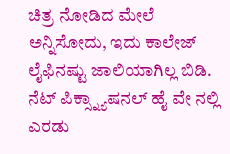ಚಿತ್ರ ನೋಡಿದ ಮೇಲೆ ಅನ್ನಿಸೋದು, ಇದು ಕಾಲೇಜ್ ಲೈಫಿನಷ್ಟು ಜಾಲಿಯಾಗಿಲ್ಲ ಬಿಡಿ.
ನೆಟ್ ಪಿಕ್ಸ್ನ್ಯಾಷನಲ್ ಹೈ ವೇ ನಲ್ಲಿ ಎರಡು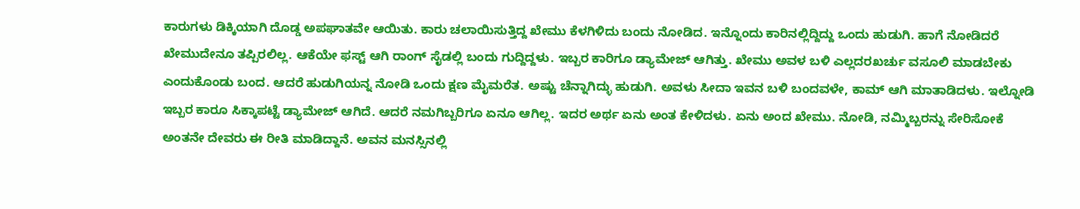ಕಾರುಗಳು ಡಿಕ್ಕಿಯಾಗಿ ದೊಡ್ಡ ಅಪಘಾತವೇ ಆಯಿತು. ಕಾರು ಚಲಾಯಿಸುತ್ತಿದ್ದ ಖೇಮು ಕೆಳಗಿಳಿದು ಬಂದು ನೋಡಿದ. ಇನ್ನೊಂದು ಕಾರಿನಲ್ಲಿದ್ದಿದ್ದು ಒಂದು ಹುಡುಗಿ. ಹಾಗೆ ನೋಡಿದರೆ ಖೇಮುದೇನೂ ತಪ್ಪಿರಲಿಲ್ಲ. ಆಕೆಯೇ ಫಸ್ಟ್ ಆಗಿ ರಾಂಗ್ ಸೈಡಲ್ಲಿ ಬಂದು ಗುದ್ದಿದ್ದಳು. ಇಬ್ಬರ ಕಾರಿಗೂ ಡ್ಯಾಮೇಜ್ ಆಗಿತ್ತು. ಖೇಮು ಅವಳ ಬಳಿ ಎಲ್ಲದರಖರ್ಚು ವಸೂಲಿ ಮಾಡಬೇಕು ಎಂದುಕೊಂಡು ಬಂದ. ಆದರೆ ಹುಡುಗಿಯನ್ನ ನೋಡಿ ಒಂದು ಕ್ಷಣ ಮೈಮರೆತ. ಅಷ್ಟು ಚೆನ್ನಾಗಿದ್ಳು ಹುಡುಗಿ. ಅವಳು ಸೀದಾ ಇವನ ಬಳಿ ಬಂದವಳೇ, ಕಾಮ್ ಆಗಿ ಮಾತಾಡಿದಳು. ಇಲ್ನೋಡಿ ಇಬ್ಬರ ಕಾರೂ ಸಿಕ್ಕಾಪಟ್ಟೆ ಡ್ಯಾಮೇಜ್ ಆಗಿದೆ. ಆದರೆ ನಮಗಿಬ್ಬರಿಗೂ ಏನೂ ಆಗಿಲ್ಲ. ಇದರ ಅರ್ಥ ಏನು ಅಂತ ಕೇಳಿದಳು. ಏನು ಅಂದ ಖೇಮು. ನೋಡಿ, ನಮ್ಮಿಬ್ಬರನ್ನು ಸೇರಿಸೋಕೆ ಅಂತನೇ ದೇವರು ಈ ರೀತಿ ಮಾಡಿದ್ದಾನೆ. ಅವನ ಮನಸ್ಸಿನಲ್ಲಿ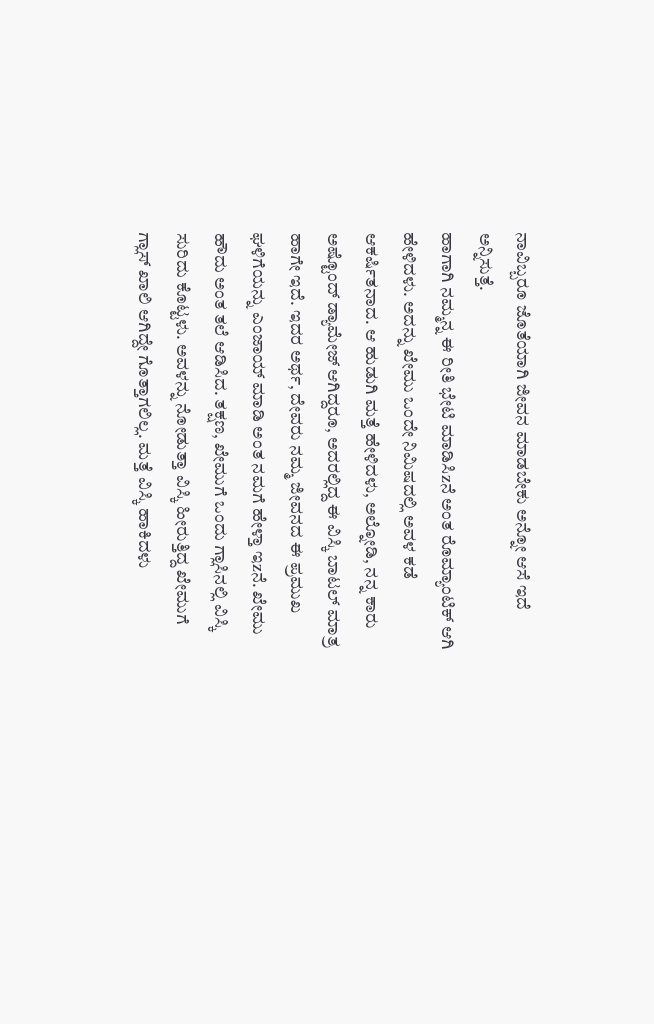ನಾವಿಬ್ಬರೂ ಜೊತೆಯಾಗಿ ಜೀವನ ಮಾಡಬೇಕು ಅನ್ನೋ ಆಸೆ ಇದೆ ಅನ್ನಿಸುತ್ತೆ.
ಹಾಗಾಗಿ ನಮ್ಮನ್ನ ಈ ರೀತಿ ಭೇಟಿ ಮಾಡಿಸಿzನೆ ಅಂತ ರೊಮ್ಯಾಂಟಿಕ್ ಆಗಿ ಹೇಳಿದಳು. ಅದನ್ನು ಖೇಮು ಒಂದೇ ನಿಮಿಷದಲ್ಲಿ ಅವಳ ಕಡೆ ಆಕರ್ಷಿತನಾದ. ಆ ಹುಡುಗಿ ಮತ್ತೆ ಹೇಳಿದಳು, ಅಲ್ನೋಡಿ, ನನ್ನ ಕಾರು ಅಷ್ಟೊಂದ್ ಡ್ಯಾಮೇಜ್ ಆಗಿದ್ದರೂ, ಅದರಲ್ಲಿದ್ದ ಈ ವಿಸ್ಕಿ ಬಾಟಲ್ ಮಾತ್ರ ಹಾಗೇ ಇದೆ. ಇದರ ಅರ್ಥ, ದೇವರು ನಮ್ಮ ಜೀವನದ ಈ ಪ್ರಮುಖ ಘಳಿಗೆಯನ್ನು ಎಂಜಾಯ್ ಮಾಡಿ ಅಂತ ನಮಗೆ ಹೇಳ್ತಾ ಇzನೆ. ಖೇಮು ಹೌದು ಅಂತ ತಲೆ ಆಡಿಸಿದ. ತಕ್ಷಣ, ಖೇಮುಗೆ ಒಂದು ಗ್ಲಾಸಿನಲ್ಲಿ ವಿಸ್ಕಿ ಸುರಿದು ಕೊಟ್ಟಳು. ಅವಳನ್ನು ನೋಡುತ್ತಾ ವಿಸ್ಕಿ ಹೀರುತ್ತಿದ್ದ ಖೇಮುಗೆ ಗ್ಲಾಸ್ ಖಾಲಿ ಆಗಿದ್ದೇ ಗೊತ್ತಾಗಲಿಲ್ಲ. ಮತ್ತೆ ವಿಸ್ಕಿ ಹಾಕಿದಳು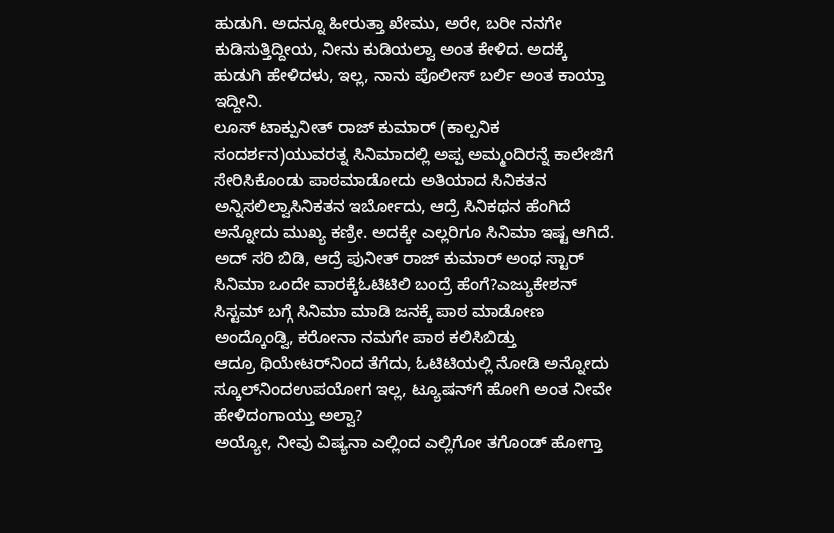ಹುಡುಗಿ. ಅದನ್ನೂ ಹೀರುತ್ತಾ ಖೇಮು, ಅರೇ, ಬರೀ ನನಗೇ ಕುಡಿಸುತ್ತಿದ್ದೀಯ, ನೀನು ಕುಡಿಯಲ್ವಾ ಅಂತ ಕೇಳಿದ. ಅದಕ್ಕೆ ಹುಡುಗಿ ಹೇಳಿದಳು, ಇಲ್ಲ, ನಾನು ಪೊಲೀಸ್ ಬರ್ಲಿ ಅಂತ ಕಾಯ್ತಾ ಇದ್ದೀನಿ.
ಲೂಸ್ ಟಾಕ್ಪುನೀತ್ ರಾಜ್ ಕುಮಾರ್ (ಕಾಲ್ಪನಿಕ ಸಂದರ್ಶನ)ಯುವರತ್ನ ಸಿನಿಮಾದಲ್ಲಿ ಅಪ್ಪ ಅಮ್ಮಂದಿರನ್ನೆ ಕಾಲೇಜಿಗೆ ಸೇರಿಸಿಕೊಂಡು ಪಾಠಮಾಡೋದು ಅತಿಯಾದ ಸಿನಿಕತನ ಅನ್ನಿಸಲಿಲ್ವಾಸಿನಿಕತನ ಇರ್ಬೋದು, ಆದ್ರೆ ಸಿನಿಕಥನ ಹೆಂಗಿದೆ ಅನ್ನೋದು ಮುಖ್ಯ ಕಣ್ರೀ. ಅದಕ್ಕೇ ಎಲ್ಲರಿಗೂ ಸಿನಿಮಾ ಇಷ್ಟ ಆಗಿದೆ.
ಅದ್ ಸರಿ ಬಿಡಿ, ಆದ್ರೆ ಪುನೀತ್ ರಾಜ್ ಕುಮಾರ್ ಅಂಥ ಸ್ಟಾರ್ ಸಿನಿಮಾ ಒಂದೇ ವಾರಕ್ಕೆಓಟಿಟಿಲಿ ಬಂದ್ರೆ ಹೆಂಗೆ?ಎಜ್ಯುಕೇಶನ್ ಸಿಸ್ಟಮ್ ಬಗ್ಗೆ ಸಿನಿಮಾ ಮಾಡಿ ಜನಕ್ಕೆ ಪಾಠ ಮಾಡೋಣ ಅಂದ್ಕೊಂಡ್ವಿ, ಕರೋನಾ ನಮಗೇ ಪಾಠ ಕಲಿಸಿಬಿಡ್ತು
ಆದ್ರೂ ಥಿಯೇಟರ್‌ನಿಂದ ತೆಗೆದು, ಓಟಿಟಿಯಲ್ಲಿ ನೋಡಿ ಅನ್ನೋದು ಸ್ಕೂಲ್‌ನಿಂದಉಪಯೋಗ ಇಲ್ಲ, ಟ್ಯೂಷನ್‌ಗೆ ಹೋಗಿ ಅಂತ ನೀವೇ ಹೇಳಿದಂಗಾಯ್ತು ಅಲ್ವಾ?
ಅಯ್ಯೋ, ನೀವು ವಿಷ್ಯನಾ ಎಲ್ಲಿಂದ ಎಲ್ಲಿಗೋ ತಗೊಂಡ್ ಹೋಗ್ತಾ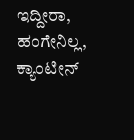ಇದ್ದೀರಾ, ಹಂಗೇನಿಲ್ಲ, ಕ್ಯಾಂಟೀನ್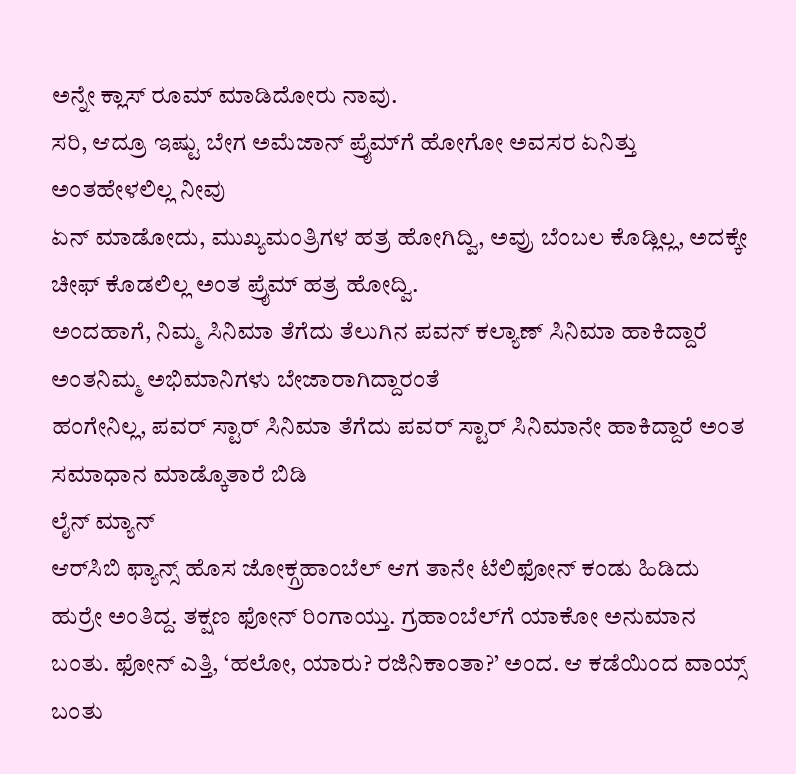ಅನ್ನೇ ಕ್ಲಾಸ್ ರೂಮ್ ಮಾಡಿದೋರು ನಾವು.
ಸರಿ, ಆದ್ರೂ ಇಷ್ಟು ಬೇಗ ಅಮೆಜಾನ್ ಪ್ರೈಮ್‌ಗೆ ಹೋಗೋ ಅವಸರ ಏನಿತ್ತು ಅಂತಹೇಳಲಿಲ್ಲ ನೀವು
ಏನ್ ಮಾಡೋದು, ಮುಖ್ಯಮಂತ್ರಿಗಳ ಹತ್ರ ಹೋಗಿದ್ವಿ, ಅವ್ರು ಬೆಂಬಲ ಕೊಡ್ಲಿಲ್ಲ, ಅದಕ್ಕೇ ಚೀಫ್ ಕೊಡಲಿಲ್ಲ ಅಂತ ಪ್ರೈಮ್ ಹತ್ರ ಹೋದ್ವಿ.
ಅಂದಹಾಗೆ, ನಿಮ್ಮ ಸಿನಿಮಾ ತೆಗೆದು ತೆಲುಗಿನ ಪವನ್ ಕಲ್ಯಾಣ್ ಸಿನಿಮಾ ಹಾಕಿದ್ದಾರೆ ಅಂತನಿಮ್ಮ ಅಭಿಮಾನಿಗಳು ಬೇಜಾರಾಗಿದ್ದಾರಂತೆ
ಹಂಗೇನಿಲ್ಲ, ಪವರ್ ಸ್ಟಾರ್ ಸಿನಿಮಾ ತೆಗೆದು ಪವರ್ ಸ್ಟಾರ್ ಸಿನಿಮಾನೇ ಹಾಕಿದ್ದಾರೆ ಅಂತ ಸಮಾಧಾನ ಮಾಡ್ಕೊತಾರೆ ಬಿಡಿ
ಲೈನ್ ಮ್ಯಾನ್
ಆರ್‌ಸಿಬಿ ಫ್ಯಾನ್ಸ್ ಹೊಸ ಜೋಕ್ಗ್ರಹಾಂಬೆಲ್ ಆಗ ತಾನೇ ಟೆಲಿಫೋನ್ ಕಂಡು ಹಿಡಿದು ಹುರ್ರೇ ಅಂತಿದ್ದ. ತಕ್ಷಣ ಫೋನ್ ರಿಂಗಾಯ್ತು. ಗ್ರಹಾಂಬೆಲ್‌ಗೆ ಯಾಕೋ ಅನುಮಾನ ಬಂತು. ಫೋನ್ ಎತ್ತಿ, ‘ಹಲೋ, ಯಾರು? ರಜಿನಿಕಾಂತಾ?’ ಅಂದ. ಆ ಕಡೆಯಿಂದ ವಾಯ್ಸ್ ಬಂತು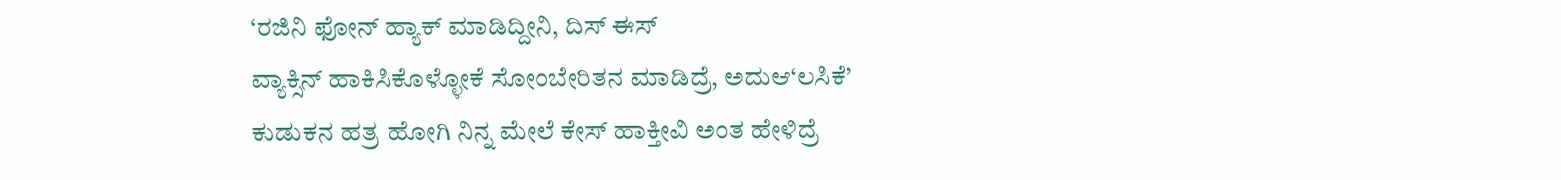‘ರಜಿನಿ ಫೋನ್ ಹ್ಯಾಕ್ ಮಾಡಿದ್ದೀನಿ, ದಿಸ್ ಈಸ್
ವ್ಯಾಕ್ಸಿನ್ ಹಾಕಿಸಿಕೊಳ್ಳೋಕೆ ಸೋಂಬೇರಿತನ ಮಾಡಿದ್ರೆ, ಅದುಆ‘ಲಸಿಕೆ’
ಕುಡುಕನ ಹತ್ರ ಹೋಗಿ ನಿನ್ನ ಮೇಲೆ ಕೇಸ್ ಹಾಕ್ತೀವಿ ಅಂತ ಹೇಳಿದ್ರೆ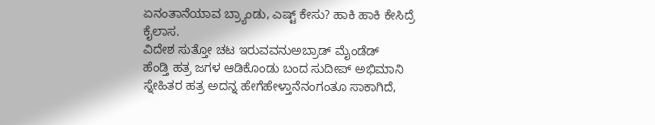ಏನಂತಾನೆಯಾವ ಬ್ರ್ಯಾಂಡು, ಎಷ್ಟ್ ಕೇಸು? ಹಾಕಿ ಹಾಕಿ ಕೇಸಿದ್ರೆ ಕೈಲಾಸ.
ವಿದೇಶ ಸುತ್ತೋ ಚಟ ಇರುವವನುಅಬ್ರಾಡ್ ಮೈಂಡೆಡ್
ಹೆಂಡ್ತಿ ಹತ್ರ ಜಗಳ ಆಡಿಕೊಂಡು ಬಂದ ಸುದೀಪ್ ಅಭಿಮಾನಿ ಸ್ನೇಹಿತರ ಹತ್ರ ಅದನ್ನ ಹೇಗೆಹೇಳ್ತಾನೆನಂಗಂತೂ ಸಾಕಾಗಿದೆ,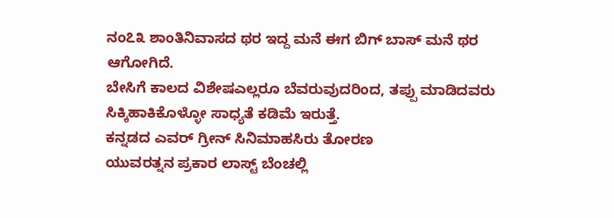ನಂ೭೩ ಶಾಂತಿನಿವಾಸದ ಥರ ಇದ್ದ ಮನೆ ಈಗ ಬಿಗ್ ಬಾಸ್ ಮನೆ ಥರ ಆಗೋಗಿದೆ.
ಬೇಸಿಗೆ ಕಾಲದ ವಿಶೇಷಎಲ್ಲರೂ ಬೆವರುವುದರಿಂದ, ತಪ್ಪು ಮಾಡಿದವರು ಸಿಕ್ಕಿಹಾಕಿಕೊಳ್ಳೋ ಸಾಧ್ಯತೆ ಕಡಿಮೆ ಇರುತ್ತೆ.
ಕನ್ನಡದ ಎವರ್ ಗ್ರೀನ್ ಸಿನಿಮಾಹಸಿರು ತೋರಣ
ಯುವರತ್ನನ ಪ್ರಕಾರ ಲಾಸ್ಟ್ ಬೆಂಚಲ್ಲಿ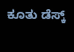ಕೂತು ಡೆಸ್ಕ್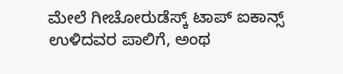ಮೇಲೆ ಗೀಚೋರುಡೆಸ್ಕ್ ಟಾಪ್ ಐಕಾನ್ಸ್
ಉಳಿದವರ ಪಾಲಿಗೆ, ಅಂಥ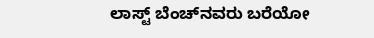ಲಾಸ್ಟ್ ಬೆಂಚ್‌ನವರು ಬರೆಯೋ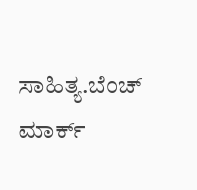ಸಾಹಿತ್ಯ.ಬೆಂಚ್ ಮಾರ್ಕ್